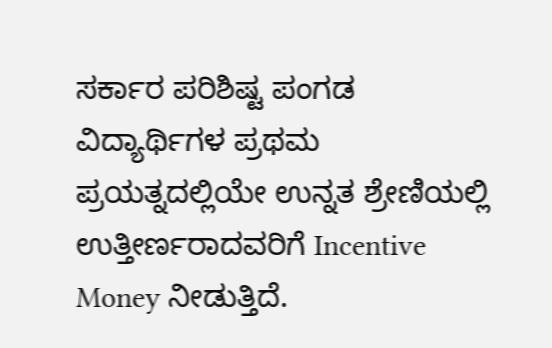ಸರ್ಕಾರ ಪರಿಶಿಷ್ಟ ಪಂಗಡ ವಿದ್ಯಾರ್ಥಿಗಳ ಪ್ರಥಮ ಪ್ರಯತ್ನದಲ್ಲಿಯೇ ಉನ್ನತ ಶ್ರೇಣಿಯಲ್ಲಿ ಉತ್ತೀರ್ಣರಾದವರಿಗೆ Incentive Money ನೀಡುತ್ತಿದೆ.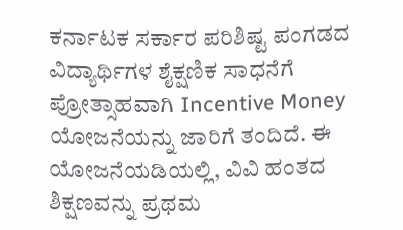ಕರ್ನಾಟಕ ಸರ್ಕಾರ ಪರಿಶಿಷ್ಟ ಪಂಗಡದ ವಿದ್ಯಾರ್ಥಿಗಳ ಶೈಕ್ಷಣಿಕ ಸಾಧನೆಗೆ ಪ್ರೋತ್ಸಾಹವಾಗಿ Incentive Money ಯೋಜನೆಯನ್ನು ಜಾರಿಗೆ ತಂದಿದೆ. ಈ ಯೋಜನೆಯಡಿಯಲ್ಲಿ, ವಿವಿ ಹಂತದ ಶಿಕ್ಷಣವನ್ನು ಪ್ರಥಮ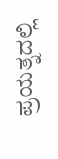ಪ್ರಯತ್ನದಲ್ಲಿ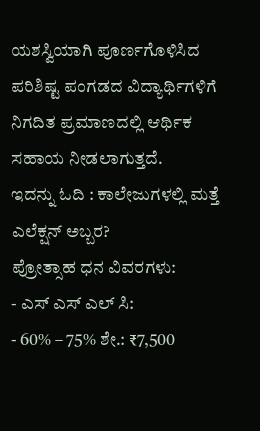ಯಶಸ್ವಿಯಾಗಿ ಪೂರ್ಣಗೊಳಿಸಿದ ಪರಿಶಿಷ್ಟ ಪಂಗಡದ ವಿದ್ಯಾರ್ಥಿಗಳಿಗೆ ನಿಗದಿತ ಪ್ರಮಾಣದಲ್ಲಿ ಆರ್ಥಿಕ ಸಹಾಯ ನೀಡಲಾಗುತ್ತದೆ.
ಇದನ್ನು ಓದಿ : ಕಾಲೇಜುಗಳಲ್ಲಿ ಮತ್ತೆ ಎಲೆಕ್ಷನ್ ಅಬ್ಬರ?
ಪ್ರೋತ್ಸಾಹ ಧನ ವಿವರಗಳು:
- ಎಸ್ ಎಸ್ ಎಲ್ ಸಿ:
- 60% – 75% ಶೇ.: ₹7,500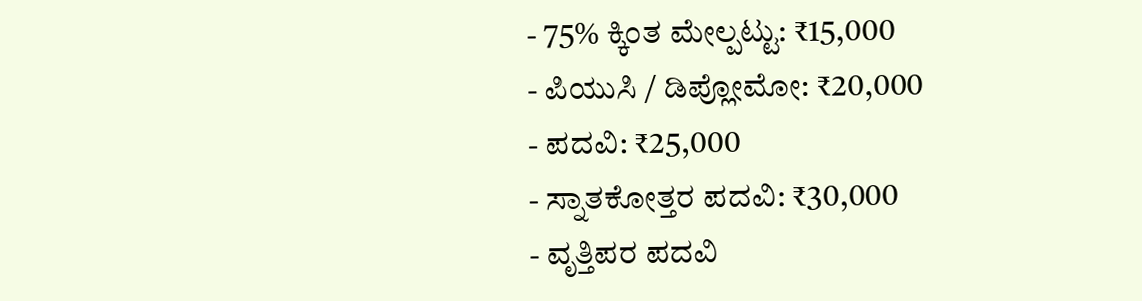- 75% ಕ್ಕಿಂತ ಮೇಲ್ಪಟ್ಟು: ₹15,000
- ಪಿಯುಸಿ / ಡಿಪ್ಲೋಮೋ: ₹20,000
- ಪದವಿ: ₹25,000
- ಸ್ನಾತಕೋತ್ತರ ಪದವಿ: ₹30,000
- ವೃತ್ತಿಪರ ಪದವಿ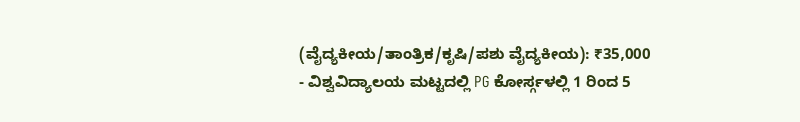(ವೈದ್ಯಕೀಯ/ತಾಂತ್ರಿಕ/ಕೃಷಿ/ಪಶು ವೈದ್ಯಕೀಯ): ₹35,000
- ವಿಶ್ವವಿದ್ಯಾಲಯ ಮಟ್ಟದಲ್ಲಿ PG ಕೋರ್ಸ್ಗಳಲ್ಲಿ 1 ರಿಂದ 5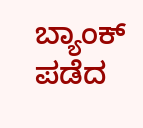ಬ್ಯಾಂಕ್ ಪಡೆದ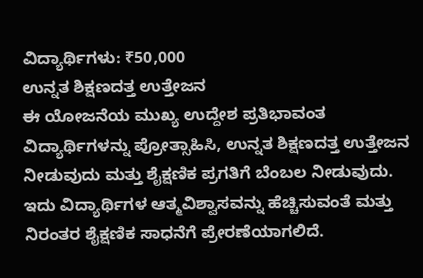ವಿದ್ಯಾರ್ಥಿಗಳು: ₹50,000
ಉನ್ನತ ಶಿಕ್ಷಣದತ್ತ ಉತ್ತೇಜನ
ಈ ಯೋಜನೆಯ ಮುಖ್ಯ ಉದ್ದೇಶ ಪ್ರತಿಭಾವಂತ ವಿದ್ಯಾರ್ಥಿಗಳನ್ನು ಪ್ರೋತ್ಸಾಹಿಸಿ, ಉನ್ನತ ಶಿಕ್ಷಣದತ್ತ ಉತ್ತೇಜನ ನೀಡುವುದು ಮತ್ತು ಶೈಕ್ಷಣಿಕ ಪ್ರಗತಿಗೆ ಬೆಂಬಲ ನೀಡುವುದು. ಇದು ವಿದ್ಯಾರ್ಥಿಗಳ ಆತ್ಮವಿಶ್ವಾಸವನ್ನು ಹೆಚ್ಚಿಸುವಂತೆ ಮತ್ತು ನಿರಂತರ ಶೈಕ್ಷಣಿಕ ಸಾಧನೆಗೆ ಪ್ರೇರಣೆಯಾಗಲಿದೆ.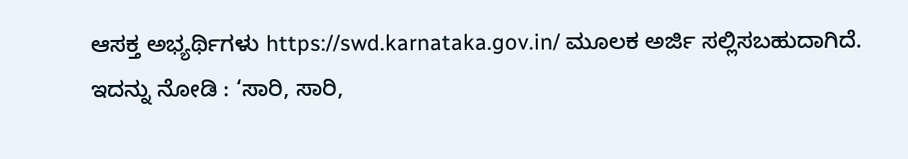ಆಸಕ್ತ ಅಭ್ಯರ್ಥಿಗಳು https://swd.karnataka.gov.in/ ಮೂಲಕ ಅರ್ಜಿ ಸಲ್ಲಿಸಬಹುದಾಗಿದೆ.
ಇದನ್ನು ನೋಡಿ : ‘ಸಾರಿ, ಸಾರಿ,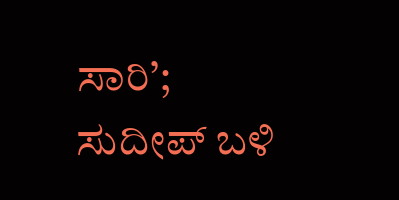ಸಾರಿ’; ಸುದೀಪ್ ಬಳಿ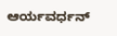ಆರ್ಯವರ್ಧನ್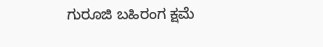ಗುರೂಜಿ ಬಹಿರಂಗ ಕ್ಷಮೆ